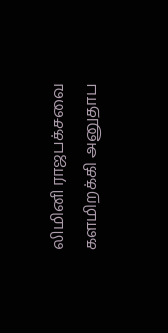லிமினி ராஜபக்சவை களமிறக்கி அனுதாப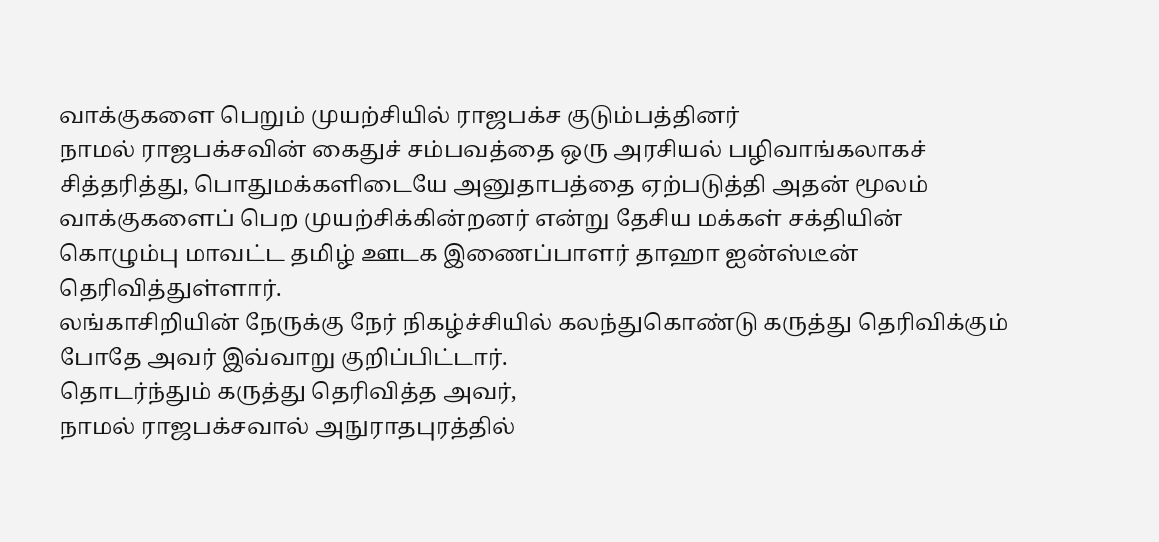வாக்குகளை பெறும் முயற்சியில் ராஜபக்ச குடும்பத்தினர்
நாமல் ராஜபக்சவின் கைதுச் சம்பவத்தை ஒரு அரசியல் பழிவாங்கலாகச் சித்தரித்து, பொதுமக்களிடையே அனுதாபத்தை ஏற்படுத்தி அதன் மூலம் வாக்குகளைப் பெற முயற்சிக்கின்றனர் என்று தேசிய மக்கள் சக்தியின் கொழும்பு மாவட்ட தமிழ் ஊடக இணைப்பாளர் தாஹா ஐன்ஸ்டீன் தெரிவித்துள்ளார்.
லங்காசிறியின் நேருக்கு நேர் நிகழ்ச்சியில் கலந்துகொண்டு கருத்து தெரிவிக்கும் போதே அவர் இவ்வாறு குறிப்பிட்டார்.
தொடர்ந்தும் கருத்து தெரிவித்த அவர்,
நாமல் ராஜபக்சவால் அநுராதபுரத்தில்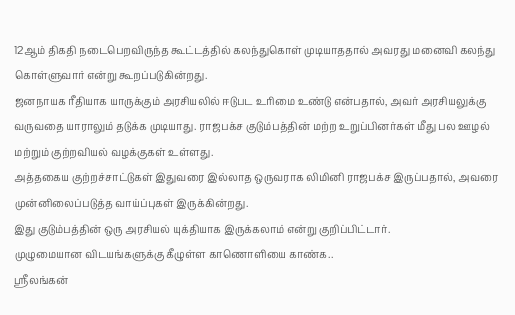12ஆம் திகதி நடைபெறவிருந்த கூட்டத்தில் கலந்துகொள் முடியாததால் அவரது மனைவி கலந்து கொள்ளுவார் என்று கூறப்படுகின்றது.
ஜனநாயக ரீதியாக யாருக்கும் அரசியலில் ஈடுபட உரிமை உண்டு என்பதால், அவர் அரசியலுக்கு வருவதை யாராலும் தடுக்க முடியாது. ராஜபக்ச குடும்பத்தின் மற்ற உறுப்பினர்கள் மீது பல ஊழல் மற்றும் குற்றவியல் வழக்குகள் உள்ளது.
அத்தகைய குற்றச்சாட்டுகள் இதுவரை இல்லாத ஒருவராக லிமினி ராஜபக்ச இருப்பதால், அவரை முன்னிலைப்படுத்த வாய்ப்புகள் இருக்கின்றது.
இது குடும்பத்தின் ஒரு அரசியல் யுக்தியாக இருக்கலாம் என்று குறிப்பிட்டார்.
முழுமையான விடயங்களுக்கு கீழுள்ள காணொளியை காண்க..
ஸ்ரீலங்கன்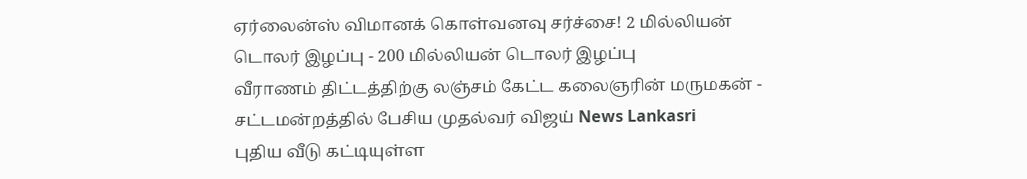ஏர்லைன்ஸ் விமானக் கொள்வனவு சர்ச்சை! 2 மில்லியன் டொலர் இழப்பு - 200 மில்லியன் டொலர் இழப்பு
வீராணம் திட்டத்திற்கு லஞ்சம் கேட்ட கலைஞரின் மருமகன் - சட்டமன்றத்தில் பேசிய முதல்வர் விஜய் News Lankasri
புதிய வீடு கட்டியுள்ள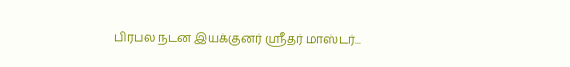பிரபல நடன இயக்குனர் ஸ்ரீதர் மாஸ்டர்...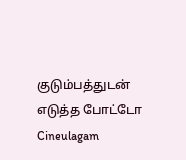குடும்பத்துடன் எடுத்த போட்டோ Cineulagam